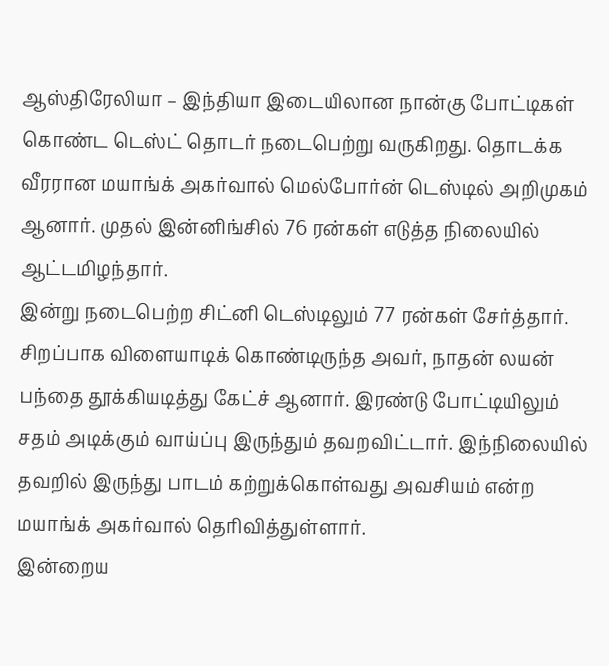ஆஸ்திரேலியா – இந்தியா இடையிலான நான்கு போட்டிகள் கொண்ட டெஸ்ட் தொடர் நடைபெற்று வருகிறது. தொடக்க வீரரான மயாங்க் அகர்வால் மெல்போர்ன் டெஸ்டில் அறிமுகம் ஆனார். முதல் இன்னிங்சில் 76 ரன்கள் எடுத்த நிலையில் ஆட்டமிழந்தார்.
இன்று நடைபெற்ற சிட்னி டெஸ்டிலும் 77 ரன்கள் சேர்த்தார். சிறப்பாக விளையாடிக் கொண்டிருந்த அவர், நாதன் லயன் பந்தை தூக்கியடித்து கேட்ச் ஆனார். இரண்டு போட்டியிலும் சதம் அடிக்கும் வாய்ப்பு இருந்தும் தவறவிட்டார். இந்நிலையில் தவறில் இருந்து பாடம் கற்றுக்கொள்வது அவசியம் என்ற மயாங்க் அகர்வால் தெரிவித்துள்ளார்.
இன்றைய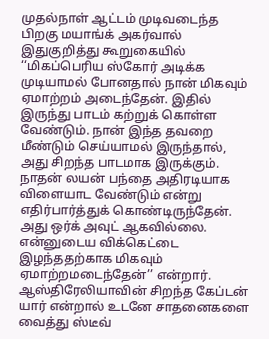முதல்நாள் ஆட்டம் முடிவடைந்த பிறகு மயாங்க் அகர்வால் இதுகுறித்து கூறுகையில் ‘‘மிகப்பெரிய ஸ்கோர் அடிக்க முடியாமல் போனதால் நான் மிகவும் ஏமாற்றம் அடைந்தேன். இதில் இருந்து பாடம் கற்றுக் கொள்ள வேண்டும். நான் இந்த தவறை மீண்டும் செய்யாமல் இருந்தால், அது சிறந்த பாடமாக இருக்கும். நாதன் லயன் பந்தை அதிரடியாக விளையாட வேண்டும் என்று எதிர்பார்த்துக் கொண்டிருந்தேன். அது ஒர்க் அவுட் ஆகவில்லை. என்னுடைய விக்கெட்டை இழந்ததற்காக மிகவும் ஏமாற்றமடைந்தேன்’’ என்றார்.
ஆஸ்திரேலியாவின் சிறந்த கேப்டன் யார் என்றால் உடனே சாதனைகளை வைத்து ஸ்டீவ்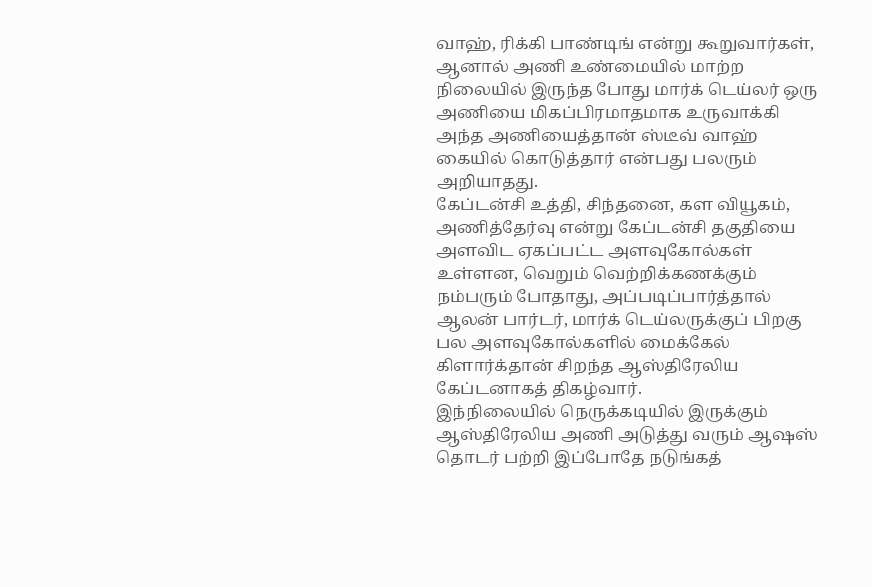வாஹ், ரிக்கி பாண்டிங் என்று கூறுவார்கள், ஆனால் அணி உண்மையில் மாற்ற நிலையில் இருந்த போது மார்க் டெய்லர் ஒரு அணியை மிகப்பிரமாதமாக உருவாக்கி அந்த அணியைத்தான் ஸ்டீவ் வாஹ் கையில் கொடுத்தார் என்பது பலரும் அறியாதது.
கேப்டன்சி உத்தி, சிந்தனை, கள வியூகம், அணித்தேர்வு என்று கேப்டன்சி தகுதியை அளவிட ஏகப்பட்ட அளவுகோல்கள் உள்ளன, வெறும் வெற்றிக்கணக்கும் நம்பரும் போதாது, அப்படிப்பார்த்தால் ஆலன் பார்டர், மார்க் டெய்லருக்குப் பிறகு பல அளவுகோல்களில் மைக்கேல் கிளார்க்தான் சிறந்த ஆஸ்திரேலிய கேப்டனாகத் திகழ்வார்.
இந்நிலையில் நெருக்கடியில் இருக்கும் ஆஸ்திரேலிய அணி அடுத்து வரும் ஆஷஸ் தொடர் பற்றி இப்போதே நடுங்கத்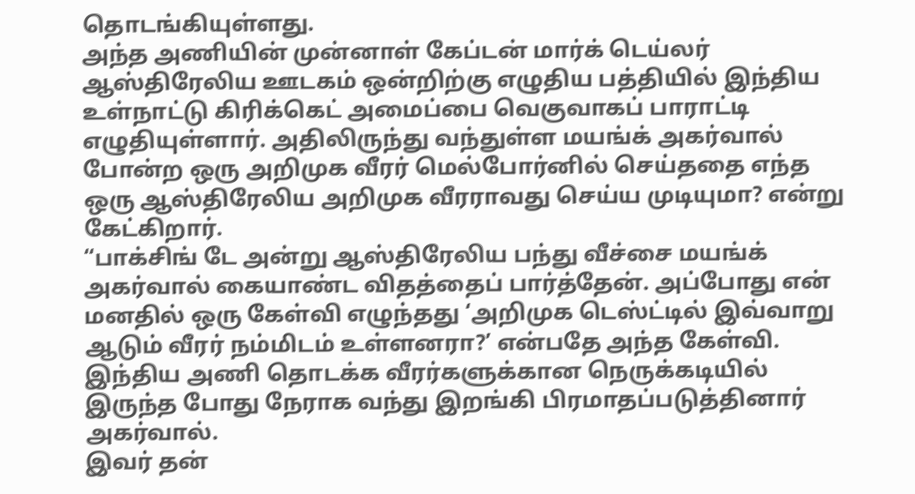தொடங்கியுள்ளது.
அந்த அணியின் முன்னாள் கேப்டன் மார்க் டெய்லர் ஆஸ்திரேலிய ஊடகம் ஒன்றிற்கு எழுதிய பத்தியில் இந்திய உள்நாட்டு கிரிக்கெட் அமைப்பை வெகுவாகப் பாராட்டி எழுதியுள்ளார். அதிலிருந்து வந்துள்ள மயங்க் அகர்வால் போன்ற ஒரு அறிமுக வீரர் மெல்போர்னில் செய்ததை எந்த ஒரு ஆஸ்திரேலிய அறிமுக வீரராவது செய்ய முடியுமா? என்று கேட்கிறார்.
“பாக்சிங் டே அன்று ஆஸ்திரேலிய பந்து வீச்சை மயங்க் அகர்வால் கையாண்ட விதத்தைப் பார்த்தேன். அப்போது என் மனதில் ஒரு கேள்வி எழுந்தது ‘அறிமுக டெஸ்ட்டில் இவ்வாறு ஆடும் வீரர் நம்மிடம் உள்ளனரா?’ என்பதே அந்த கேள்வி. இந்திய அணி தொடக்க வீரர்களுக்கான நெருக்கடியில் இருந்த போது நேராக வந்து இறங்கி பிரமாதப்படுத்தினார் அகர்வால்.
இவர் தன்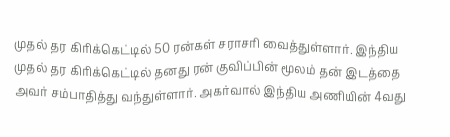முதல் தர கிரிக்கெட்டில் 50 ரன்கள் சராசரி வைத்துள்ளார். இந்திய முதல் தர கிரிக்கெட்டில் தனது ரன் குவிப்பின் மூலம் தன் இடத்தை அவர் சம்பாதித்து வந்துள்ளார். அகர்வால் இந்திய அணியின் 4வது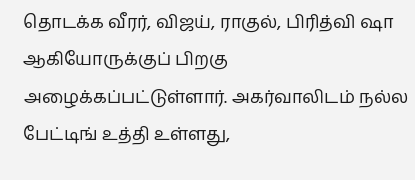தொடக்க வீரர், விஜய், ராகுல், பிரித்வி ஷா ஆகியோருக்குப் பிறகு அழைக்கப்பட்டுள்ளார். அகர்வாலிடம் நல்ல பேட்டிங் உத்தி உள்ளது,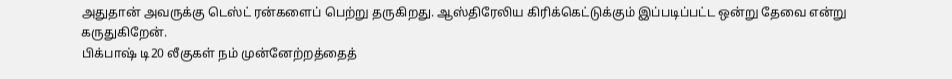அதுதான் அவருக்கு டெஸ்ட் ரன்களைப் பெற்று தருகிறது. ஆஸ்திரேலிய கிரிக்கெட்டுக்கும் இப்படிப்பட்ட ஒன்று தேவை என்று கருதுகிறேன்.
பிக்பாஷ் டி20 லீகுகள் நம் முன்னேற்றத்தைத்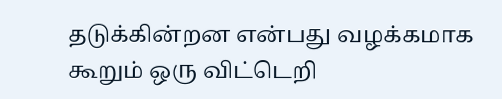தடுக்கின்றன என்பது வழக்கமாக கூறும் ஒரு விட்டெறி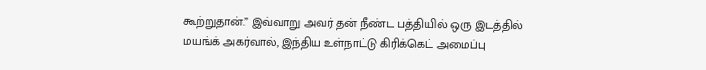கூற்றுதான்.” இவ்வாறு அவர் தன் நீண்ட பத்தியில் ஒரு இடத்தில் மயங்க் அகர்வால், இந்திய உள்நாட்டு கிரிக்கெட் அமைப்பு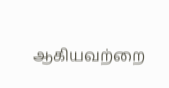ஆகியவற்றை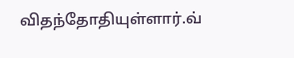விதந்தோதியுள்ளார்.வ்